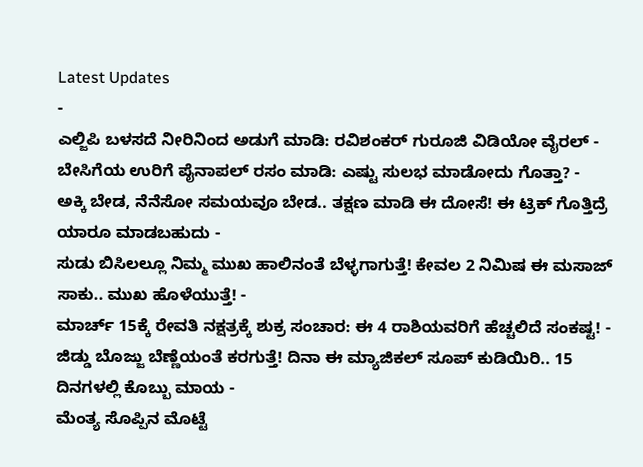Latest Updates
-
ಎಲ್ಜಿಪಿ ಬಳಸದೆ ನೀರಿನಿಂದ ಅಡುಗೆ ಮಾಡಿ: ರವಿಶಂಕರ್ ಗುರೂಜಿ ವಿಡಿಯೋ ವೈರಲ್ -
ಬೇಸಿಗೆಯ ಉರಿಗೆ ಪೈನಾಪಲ್ ರಸಂ ಮಾಡಿ: ಎಷ್ಟು ಸುಲಭ ಮಾಡೋದು ಗೊತ್ತಾ? -
ಅಕ್ಕಿ ಬೇಡ, ನೆನೆಸೋ ಸಮಯವೂ ಬೇಡ.. ತಕ್ಷಣ ಮಾಡಿ ಈ ದೋಸೆ! ಈ ಟ್ರಿಕ್ ಗೊತ್ತಿದ್ರೆ ಯಾರೂ ಮಾಡಬಹುದು -
ಸುಡು ಬಿಸಿಲಲ್ಲೂ ನಿಮ್ಮ ಮುಖ ಹಾಲಿನಂತೆ ಬೆಳ್ಳಗಾಗುತ್ತೆ! ಕೇವಲ 2 ನಿಮಿಷ ಈ ಮಸಾಜ್ ಸಾಕು.. ಮುಖ ಹೊಳೆಯುತ್ತೆ! -
ಮಾರ್ಚ್ 15ಕ್ಕೆ ರೇವತಿ ನಕ್ಷತ್ರಕ್ಕೆ ಶುಕ್ರ ಸಂಚಾರ: ಈ 4 ರಾಶಿಯವರಿಗೆ ಹೆಚ್ಚಲಿದೆ ಸಂಕಷ್ಟ! -
ಜಿಡ್ಡು ಬೊಜ್ಜು ಬೆಣ್ಣೆಯಂತೆ ಕರಗುತ್ತೆ! ದಿನಾ ಈ ಮ್ಯಾಜಿಕಲ್ ಸೂಪ್ ಕುಡಿಯಿರಿ.. 15 ದಿನಗಳಲ್ಲಿ ಕೊಬ್ಬು ಮಾಯ -
ಮೆಂತ್ಯ ಸೊಪ್ಪಿನ ಮೊಟ್ಟೆ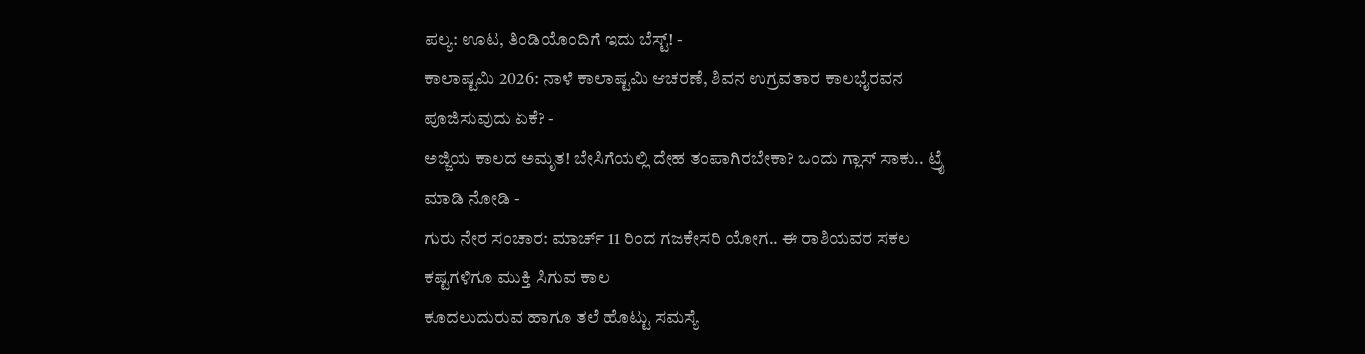ಪಲ್ಯ: ಊಟ, ತಿಂಡಿಯೊಂದಿಗೆ ಇದು ಬೆಸ್ಟ್! -
ಕಾಲಾಷ್ಟಮಿ 2026: ನಾಳೆ ಕಾಲಾಷ್ಟಮಿ ಆಚರಣೆ, ಶಿವನ ಉಗ್ರವತಾರ ಕಾಲಭೈರವನ ಪೂಜಿಸುವುದು ಏಕೆ? -
ಅಜ್ಜಿಯ ಕಾಲದ ಅಮೃತ! ಬೇಸಿಗೆಯಲ್ಲಿ ದೇಹ ತಂಪಾಗಿರಬೇಕಾ? ಒಂದು ಗ್ಲಾಸ್ ಸಾಕು.. ಟ್ರೈ ಮಾಡಿ ನೋಡಿ -
ಗುರು ನೇರ ಸಂಚಾರ: ಮಾರ್ಚ್ 11 ರಿಂದ ಗಜಕೇಸರಿ ಯೋಗ.. ಈ ರಾಶಿಯವರ ಸಕಲ ಕಷ್ಟಗಳಿಗೂ ಮುಕ್ತಿ ಸಿಗುವ ಕಾಲ
ಕೂದಲುದುರುವ ಹಾಗೂ ತಲೆ ಹೊಟ್ಟು ಸಮಸ್ಯೆ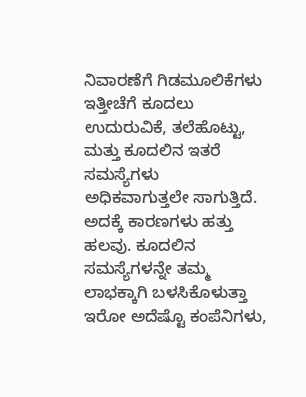ನಿವಾರಣೆಗೆ ಗಿಡಮೂಲಿಕೆಗಳು
ಇತ್ತೀಚೆಗೆ ಕೂದಲು ಉದುರುವಿಕೆ, ತಲೆಹೊಟ್ಟು, ಮತ್ತು ಕೂದಲಿನ ಇತರೆ ಸಮಸ್ಯೆಗಳು ಅಧಿಕವಾಗುತ್ತಲೇ ಸಾಗುತ್ತಿದೆ. ಅದಕ್ಕೆ ಕಾರಣಗಳು ಹತ್ತು ಹಲವು. ಕೂದಲಿನ ಸಮಸ್ಯೆಗಳನ್ನೇ ತಮ್ಮ ಲಾಭಕ್ಕಾಗಿ ಬಳಸಿಕೊಳುತ್ತಾ ಇರೋ ಅದೆಷ್ಟೊ ಕಂಪೆನಿಗಳು,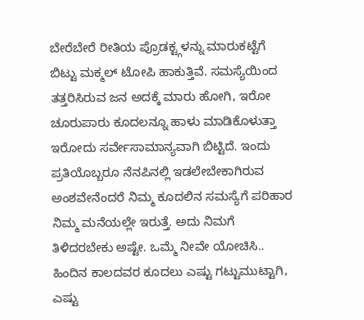ಬೇರೆಬೇರೆ ರೀತಿಯ ಪ್ರೊಡಕ್ಟ್ಗಳನ್ನು ಮಾರುಕಟ್ಟೆಗೆ ಬಿಟ್ಟು ಮಕ್ಮಲ್ ಟೋಪಿ ಹಾಕುತ್ತಿವೆ. ಸಮಸ್ಯೆಯಿಂದ ತತ್ತರಿಸಿರುವ ಜನ ಅದಕ್ಕೆ ಮಾರು ಹೋಗಿ, ಇರೋ ಚೂರುಪಾರು ಕೂದಲನ್ನೂ ಹಾಳು ಮಾಡಿಕೊಳುತ್ತಾ ಇರೋದು ಸರ್ವೇಸಾಮಾನ್ಯವಾಗಿ ಬಿಟ್ಟಿದೆ. ಇಂದು ಪ್ರತಿಯೊಬ್ಬರೂ ನೆನಪಿನಲ್ಲಿ ಇಡಲೇಬೇಕಾಗಿರುವ ಅಂಶವೇನೆಂದರೆ ನಿಮ್ಮ ಕೂದಲಿನ ಸಮಸ್ಯೆಗೆ ಪರಿಹಾರ ನಿಮ್ಮ ಮನೆಯಲ್ಲೇ ಇರುತ್ತೆ. ಅದು ನಿಮಗೆ ತಿಳಿದರಬೇಕು ಅಷ್ಟೇ. ಒಮ್ಮೆ ನೀವೇ ಯೋಚಿಸಿ..
ಹಿಂದಿನ ಕಾಲದವರ ಕೂದಲು ಎಷ್ಟು ಗಟ್ಟುಮುಟ್ಟಾಗಿ, ಎಷ್ಟು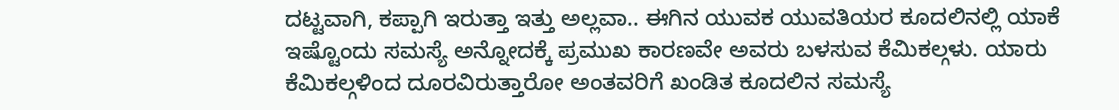ದಟ್ಟವಾಗಿ, ಕಪ್ಪಾಗಿ ಇರುತ್ತಾ ಇತ್ತು ಅಲ್ಲವಾ.. ಈಗಿನ ಯುವಕ ಯುವತಿಯರ ಕೂದಲಿನಲ್ಲಿ ಯಾಕೆ ಇಷ್ಟೊಂದು ಸಮಸ್ಯೆ ಅನ್ನೋದಕ್ಕೆ ಪ್ರಮುಖ ಕಾರಣವೇ ಅವರು ಬಳಸುವ ಕೆಮಿಕಲ್ಗಳು. ಯಾರು ಕೆಮಿಕಲ್ಗಳಿಂದ ದೂರವಿರುತ್ತಾರೋ ಅಂತವರಿಗೆ ಖಂಡಿತ ಕೂದಲಿನ ಸಮಸ್ಯೆ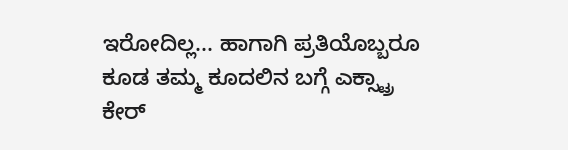ಇರೋದಿಲ್ಲ... ಹಾಗಾಗಿ ಪ್ರತಿಯೊಬ್ಬರೂ ಕೂಡ ತಮ್ಮ ಕೂದಲಿನ ಬಗ್ಗೆ ಎಕ್ಸ್ಟ್ರಾ ಕೇರ್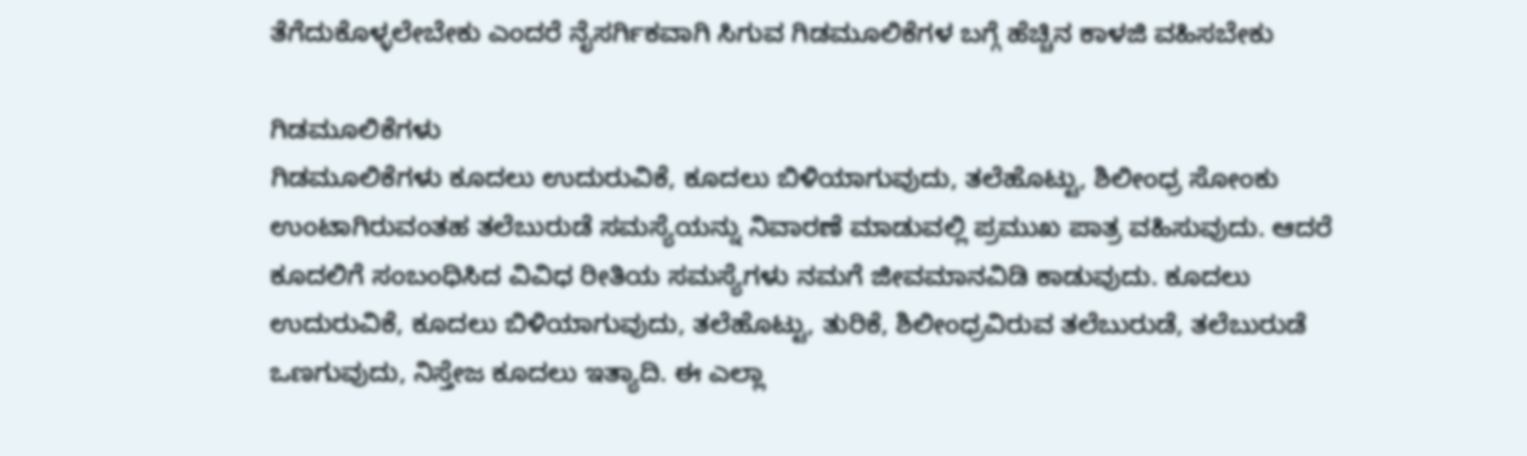ತೆಗೆದುಕೊಳ್ಳಲೇಬೇಕು ಎಂದರೆ ನೈಸರ್ಗಿಕವಾಗಿ ಸಿಗುವ ಗಿಡಮೂಲಿಕೆಗಳ ಬಗ್ಗೆ ಹೆಚ್ಚಿನ ಕಾಳಜಿ ವಹಿಸಬೇಕು

ಗಿಡಮೂಲಿಕೆಗಳು
ಗಿಡಮೂಲಿಕೆಗಳು ಕೂದಲು ಉದುರುವಿಕೆ, ಕೂದಲು ಬಿಳಿಯಾಗುವುದು, ತಲೆಹೊಟ್ಟು, ಶಿಲೀಂಧ್ರ ಸೋಂಕು ಉಂಟಾಗಿರುವಂತಹ ತಲೆಬುರುಡೆ ಸಮಸ್ಯೆಯನ್ನು ನಿವಾರಣೆ ಮಾಡುವಲ್ಲಿ ಪ್ರಮುಖ ಪಾತ್ರ ವಹಿಸುವುದು. ಆದರೆ ಕೂದಲಿಗೆ ಸಂಬಂಧಿಸಿದ ವಿವಿಧ ರೀತಿಯ ಸಮಸ್ಯೆಗಳು ನಮಗೆ ಜೀವಮಾನವಿಡಿ ಕಾಡುವುದು. ಕೂದಲು ಉದುರುವಿಕೆ, ಕೂದಲು ಬಿಳಿಯಾಗುವುದು, ತಲೆಹೊಟ್ಟು, ತುರಿಕೆ, ಶಿಲೀಂಧ್ರವಿರುವ ತಲೆಬುರುಡೆ, ತಲೆಬುರುಡೆ ಒಣಗುವುದು, ನಿಸ್ತೇಜ ಕೂದಲು ಇತ್ಯಾದಿ. ಈ ಎಲ್ಲಾ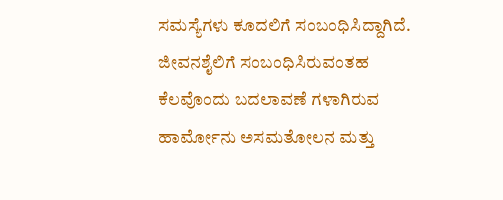ಸಮಸ್ಯೆಗಳು ಕೂದಲಿಗೆ ಸಂಬಂಧಿಸಿದ್ದಾಗಿದೆ. ಜೀವನಶೈಲಿಗೆ ಸಂಬಂಧಿಸಿರುವಂತಹ ಕೆಲವೊಂದು ಬದಲಾವಣೆ ಗಳಾಗಿರುವ ಹಾರ್ಮೋನು ಅಸಮತೋಲನ ಮತ್ತು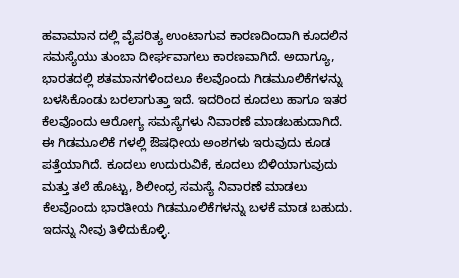ಹವಾಮಾನ ದಲ್ಲಿ ವೈಪರಿತ್ಯ ಉಂಟಾಗುವ ಕಾರಣದಿಂದಾಗಿ ಕೂದಲಿನ ಸಮಸ್ಯೆಯು ತುಂಬಾ ದೀರ್ಘವಾಗಲು ಕಾರಣವಾಗಿದೆ. ಅದಾಗ್ಯೂ, ಭಾರತದಲ್ಲಿ ಶತಮಾನಗಳಿಂದಲೂ ಕೆಲವೊಂದು ಗಿಡಮೂಲಿಕೆಗಳನ್ನು ಬಳಸಿಕೊಂಡು ಬರಲಾಗುತ್ತಾ ಇದೆ. ಇದರಿಂದ ಕೂದಲು ಹಾಗೂ ಇತರ ಕೆಲವೊಂದು ಆರೋಗ್ಯ ಸಮಸ್ಯೆಗಳು ನಿವಾರಣೆ ಮಾಡಬಹುದಾಗಿದೆ. ಈ ಗಿಡಮೂಲಿಕೆ ಗಳಲ್ಲಿ ಔಷಧೀಯ ಅಂಶಗಳು ಇರುವುದು ಕೂಡ ಪತ್ತೆಯಾಗಿದೆ. ಕೂದಲು ಉದುರುವಿಕೆ, ಕೂದಲು ಬಿಳಿಯಾಗುವುದು ಮತ್ತು ತಲೆ ಹೊಟ್ಟು, ಶಿಲೀಂಧ್ರ ಸಮಸ್ಯೆ ನಿವಾರಣೆ ಮಾಡಲು ಕೆಲವೊಂದು ಭಾರತೀಯ ಗಿಡಮೂಲಿಕೆಗಳನ್ನು ಬಳಕೆ ಮಾಡ ಬಹುದು. ಇದನ್ನು ನೀವು ತಿಳಿದುಕೊಳ್ಳಿ.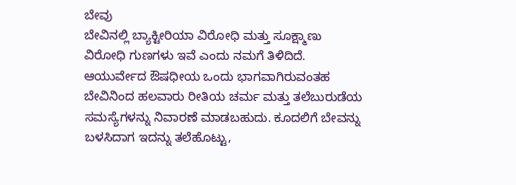ಬೇವು
ಬೇವಿನಲ್ಲಿ ಬ್ಯಾಕ್ಟೀರಿಯಾ ವಿರೋಧಿ ಮತ್ತು ಸೂಕ್ಷ್ಮಾಣು ವಿರೋಧಿ ಗುಣಗಳು ಇವೆ ಎಂದು ನಮಗೆ ತಿಳಿದಿದೆ. ಆಯುರ್ವೇದ ಔಷಧೀಯ ಒಂದು ಭಾಗವಾಗಿರುವಂತಹ ಬೇವಿನಿಂದ ಹಲವಾರು ರೀತಿಯ ಚರ್ಮ ಮತ್ತು ತಲೆಬುರುಡೆಯ ಸಮಸ್ಯೆಗಳನ್ನು ನಿವಾರಣೆ ಮಾಡಬಹುದು. ಕೂದಲಿಗೆ ಬೇವನ್ನು
ಬಳಸಿದಾಗ ಇದನ್ನು ತಲೆಹೊಟ್ಟು,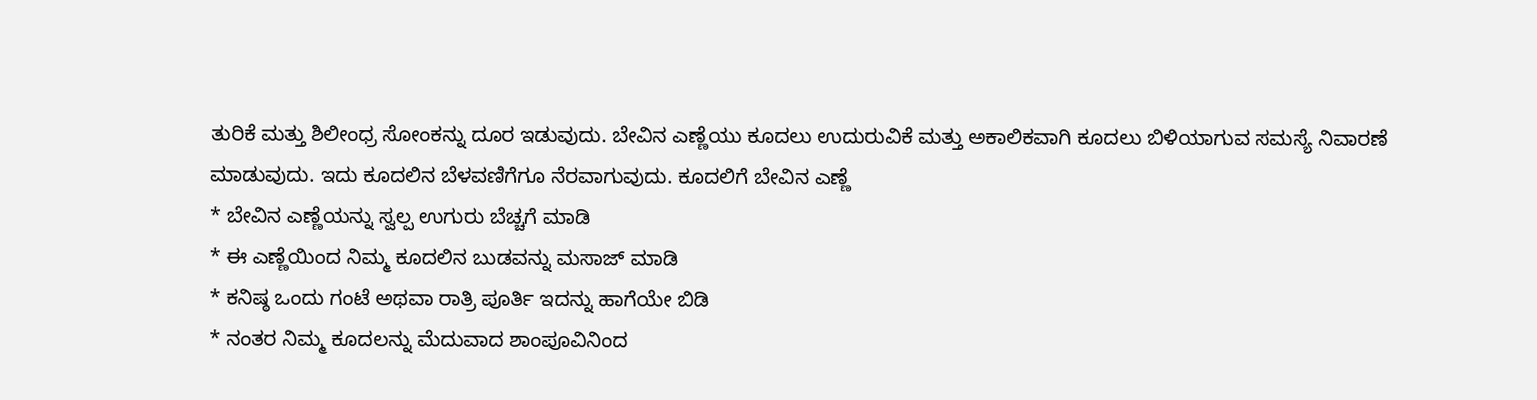ತುರಿಕೆ ಮತ್ತು ಶಿಲೀಂಧ್ರ ಸೋಂಕನ್ನು ದೂರ ಇಡುವುದು. ಬೇವಿನ ಎಣ್ಣೆಯು ಕೂದಲು ಉದುರುವಿಕೆ ಮತ್ತು ಅಕಾಲಿಕವಾಗಿ ಕೂದಲು ಬಿಳಿಯಾಗುವ ಸಮಸ್ಯೆ ನಿವಾರಣೆ ಮಾಡುವುದು. ಇದು ಕೂದಲಿನ ಬೆಳವಣಿಗೆಗೂ ನೆರವಾಗುವುದು. ಕೂದಲಿಗೆ ಬೇವಿನ ಎಣ್ಣೆ
* ಬೇವಿನ ಎಣ್ಣೆಯನ್ನು ಸ್ವಲ್ಪ ಉಗುರು ಬೆಚ್ಚಗೆ ಮಾಡಿ
* ಈ ಎಣ್ಣೆಯಿಂದ ನಿಮ್ಮ ಕೂದಲಿನ ಬುಡವನ್ನು ಮಸಾಜ್ ಮಾಡಿ
* ಕನಿಷ್ಠ ಒಂದು ಗಂಟೆ ಅಥವಾ ರಾತ್ರಿ ಪೂರ್ತಿ ಇದನ್ನು ಹಾಗೆಯೇ ಬಿಡಿ
* ನಂತರ ನಿಮ್ಮ ಕೂದಲನ್ನು ಮೆದುವಾದ ಶಾಂಪೂವಿನಿಂದ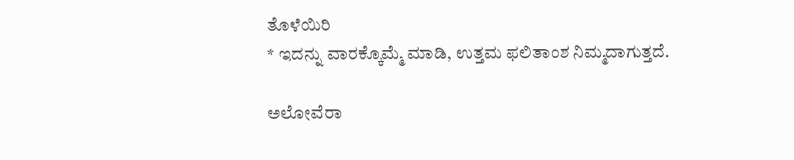ತೊಳೆಯಿರಿ
* ಇದನ್ನು ವಾರಕ್ಕೊಮ್ಮೆ ಮಾಡಿ, ಉತ್ತಮ ಫಲಿತಾಂಶ ನಿಮ್ಮದಾಗುತ್ತದೆ.

ಅಲೋವೆರಾ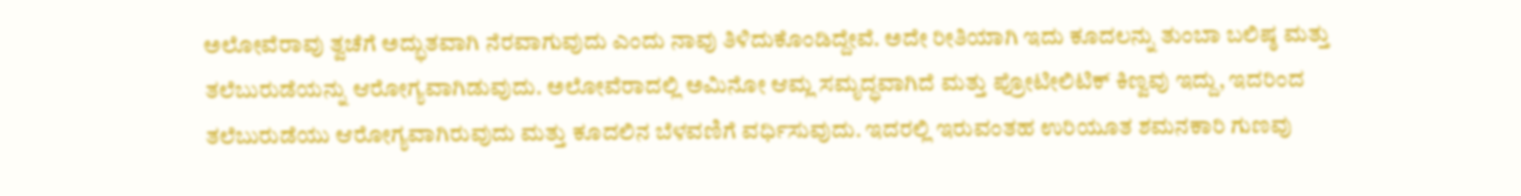ಅಲೋವೆರಾವು ತ್ವಚೆಗೆ ಅದ್ಭುತವಾಗಿ ನೆರವಾಗುವುದು ಎಂದು ನಾವು ತಿಳಿದುಕೊಂಡಿದ್ದೇವೆ. ಅದೇ ರೀತಿಯಾಗಿ ಇದು ಕೂದಲನ್ನು ತುಂಬಾ ಬಲಿಷ್ಠ ಮತ್ತು ತಲೆಬುರುಡೆಯನ್ನು ಆರೋಗ್ಯವಾಗಿಡುವುದು. ಅಲೋವೆರಾದಲ್ಲಿ ಅಮಿನೋ ಆಮ್ಲ ಸಮೃದ್ಧವಾಗಿದೆ ಮತ್ತು ಪ್ರೋಟೀಲಿಟಿಕ್ ಕಿಣ್ವವು ಇದ್ದು, ಇದರಿಂದ ತಲೆಬುರುಡೆಯು ಆರೋಗ್ಯವಾಗಿರುವುದು ಮತ್ತು ಕೂದಲಿನ ಬೆಳವಣಿಗೆ ವರ್ಧಿಸುವುದು. ಇದರಲ್ಲಿ ಇರುವಂತಹ ಉರಿಯೂತ ಶಮನಕಾರಿ ಗುಣವು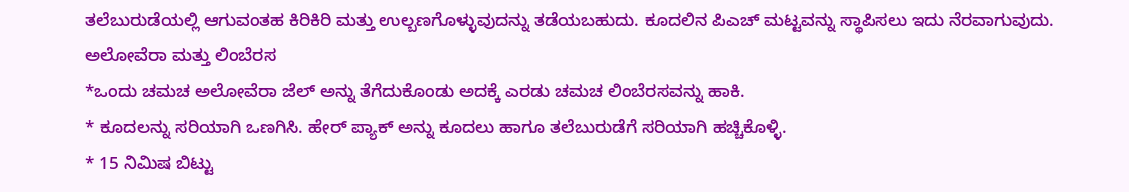ತಲೆಬುರುಡೆಯಲ್ಲಿ ಆಗುವಂತಹ ಕಿರಿಕಿರಿ ಮತ್ತು ಉಲ್ಬಣಗೊಳ್ಳುವುದನ್ನು ತಡೆಯಬಹುದು. ಕೂದಲಿನ ಪಿಎಚ್ ಮಟ್ಟವನ್ನು ಸ್ಥಾಪಿಸಲು ಇದು ನೆರವಾಗುವುದು.
ಅಲೋವೆರಾ ಮತ್ತು ಲಿಂಬೆರಸ
*ಒಂದು ಚಮಚ ಅಲೋವೆರಾ ಜೆಲ್ ಅನ್ನು ತೆಗೆದುಕೊಂಡು ಅದಕ್ಕೆ ಎರಡು ಚಮಚ ಲಿಂಬೆರಸವನ್ನು ಹಾಕಿ.
* ಕೂದಲನ್ನು ಸರಿಯಾಗಿ ಒಣಗಿಸಿ. ಹೇರ್ ಪ್ಯಾಕ್ ಅನ್ನು ಕೂದಲು ಹಾಗೂ ತಲೆಬುರುಡೆಗೆ ಸರಿಯಾಗಿ ಹಚ್ಚಿಕೊಳ್ಳಿ.
* 15 ನಿಮಿಷ ಬಿಟ್ಟು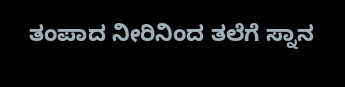ತಂಪಾದ ನೀರಿನಿಂದ ತಲೆಗೆ ಸ್ನಾನ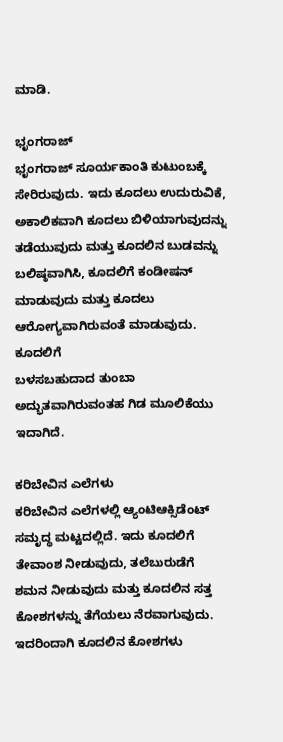ಮಾಡಿ.

ಭೃಂಗರಾಜ್
ಭೃಂಗರಾಜ್ ಸೂರ್ಯಕಾಂತಿ ಕುಟುಂಬಕ್ಕೆ ಸೇರಿರುವುದು. ಇದು ಕೂದಲು ಉದುರುವಿಕೆ, ಅಕಾಲಿಕವಾಗಿ ಕೂದಲು ಬಿಳಿಯಾಗುವುದನ್ನು ತಡೆಯುವುದು ಮತ್ತು ಕೂದಲಿನ ಬುಡವನ್ನು ಬಲಿಷ್ಠವಾಗಿಸಿ, ಕೂದಲಿಗೆ ಕಂಡೀಷನ್ ಮಾಡುವುದು ಮತ್ತು ಕೂದಲು ಆರೋಗ್ಯವಾಗಿರುವಂತೆ ಮಾಡುವುದು. ಕೂದಲಿಗೆ
ಬಳಸಬಹುದಾದ ತುಂಬಾ ಅದ್ಭುತವಾಗಿರುವಂತಹ ಗಿಡ ಮೂಲಿಕೆಯು ಇದಾಗಿದೆ.

ಕರಿಬೇವಿನ ಎಲೆಗಳು
ಕರಿಬೇವಿನ ಎಲೆಗಳಲ್ಲಿ ಆ್ಯಂಟಿಆಕ್ಸಿಡೆಂಟ್ ಸಮೃದ್ಧ ಮಟ್ಟದಲ್ಲಿದೆ. ಇದು ಕೂದಲಿಗೆ ತೇವಾಂಶ ನೀಡುವುದು, ತಲೆಬುರುಡೆಗೆ ಶಮನ ನೀಡುವುದು ಮತ್ತು ಕೂದಲಿನ ಸತ್ತ ಕೋಶಗಳನ್ನು ತೆಗೆಯಲು ನೆರವಾಗುವುದು. ಇದರಿಂದಾಗಿ ಕೂದಲಿನ ಕೋಶಗಳು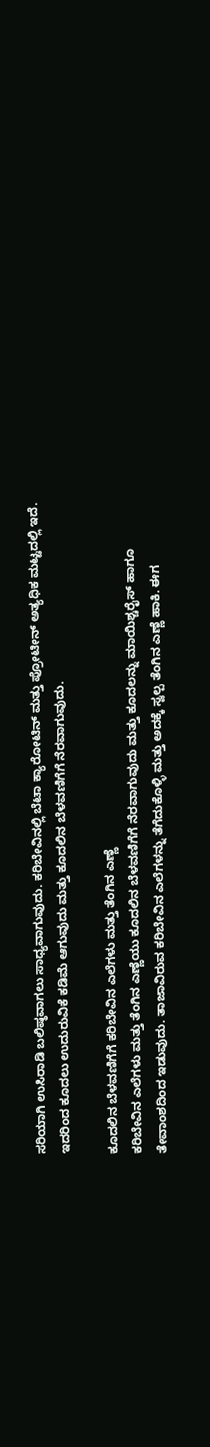ಸರಿಯಾಗಿ ಉಸಿರಾಡಿ ಬಲಿಷ್ಠವಾಗಲು ಸಾಧ್ಯವಾಗುವುದು. ಕರಿಬೇವಿನಲ್ಲಿ ಬೆಟಾ ಕ್ಯಾರೋಟಿನ್ ಮತ್ತು ಪ್ರೋಟೀನ್ ಅತ್ಯಧಿಕ ಮಟ್ಟದಲ್ಲಿ ಇದೆ. ಇದರಿಂದ ಕೂದಲು ಉದುರುವಿಕೆ ಕಡಿಮೆ ಆಗುವುದು ಮತ್ತು ಕೂದಲಿನ ಬೆಳವಣಿಗೆಗೆ ನೆರವಾಗುವುದು.

ಕೂದಲಿನ ಬೆಳವಣಿಗೆಗೆ ಕರಿಬೇವಿನ ಎಲೆಗಳು ಮತ್ತು ತೆಂಗಿನ ಎಣ್ಣೆ
ಕರಿಬೇವಿನ ಎಲೆಗಳು ಮತ್ತು ತೆಂಗಿನ ಎಣ್ಣೆಯು ಕೂದಲಿನ ಬೆಳವಣಿಗೆಗೆ ನೆರವಾಗುವುದು ಮತ್ತು ಕೂದಲನ್ನು ಮಾಯಿಶ್ಚರೈಸ್ ಹಾಗೂ ತೇವಾಂಶದಿಂದ ಇಡುವುದು. ತಾಜಾವಿರುವ ಕರಿಬೇವಿನ ಎಲೆಗಳನ್ನು ತೆಗೆದುಕೊಳ್ಳಿ ಮತ್ತು ಅದಕ್ಕೆ ಸ್ವಲ್ಪ ತೆಂಗಿನ ಎಣ್ಣೆ ಹಾಕಿ. ಈಗ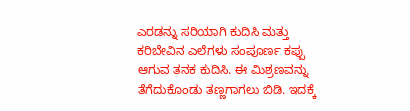ಎರಡನ್ನು ಸರಿಯಾಗಿ ಕುದಿಸಿ ಮತ್ತು ಕರಿಬೇವಿನ ಎಲೆಗಳು ಸಂಪೂರ್ಣ ಕಪ್ಪು ಆಗುವ ತನಕ ಕುದಿಸಿ. ಈ ಮಿಶ್ರಣವನ್ನು ತೆಗೆದುಕೊಂಡು ತಣ್ಣಗಾಗಲು ಬಿಡಿ. ಇದಕ್ಕೆ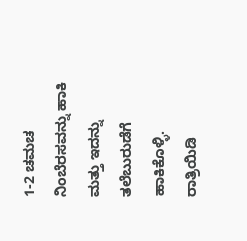1-2 ಚಮಚ ನಿಂಬೆರಸವನ್ನು ಹಾಕಿ ಮತ್ತು ಇದನ್ನು ತಲೆಬುರುಡೆಗೆ ಹಾಕಿಕೊಳ್ಳಿ. ರಾತ್ರಿಯಿಡಿ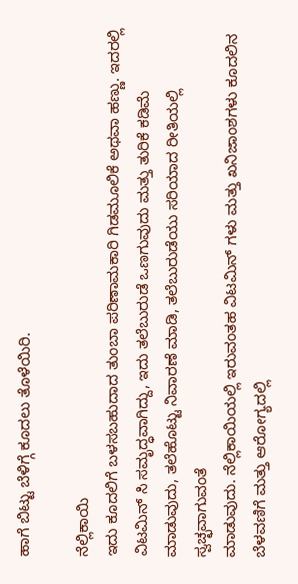ಹಾಗೆ ಬಿಟ್ಟು ಬೆಳಿಗ್ಗೆ ಕೂದಲು ತೊಳೆಯಿರಿ.

ನೆಲ್ಲಿಕಾಯಿ
ಇದು ಕೂದಲಿಗೆ ಬಳಸಬಹುದಾದ ತುಂಬಾ ಪರಿಣಾಮಕಾರಿ ಗಿಡಮೂಲಿಕೆ ಅಥವಾ ಹಣ್ಣು. ಇದರಲ್ಲಿ ವಿಟಮಿನ್ ಸಿ ಸಮೃದ್ಧವಾಗಿದ್ದು, ಇದು ತಲೆಬುರುಡೆ ಒಣಗುವುದು ಮತ್ತು ತುರಿಕೆ ಕಡಿಮೆ ಮಾಡುವುದು, ತಲೆಹೊಟ್ಟು ನಿವಾರಣೆ ಮಾಡಿ, ತಲೆಬುರುಡೆಯು ಸರಿಯಾದ ರೀತಿಯಲ್ಲಿ ಸ್ವಚ್ಛವಾಗುವಂತೆ
ಮಾಡುವುದು. ನೆಲ್ಲಿಕಾಯಿಯಲ್ಲಿ ಇರುವಂತಹ ವಿಟಮಿನ್ ಗಳು ಮತ್ತು ಖನಿಜಾಂಶಗಳು ಕೂದಲಿನ ಬೆಳವಣಿಗೆ ಮತ್ತು ಆರೋಗ್ಯದಲ್ಲಿ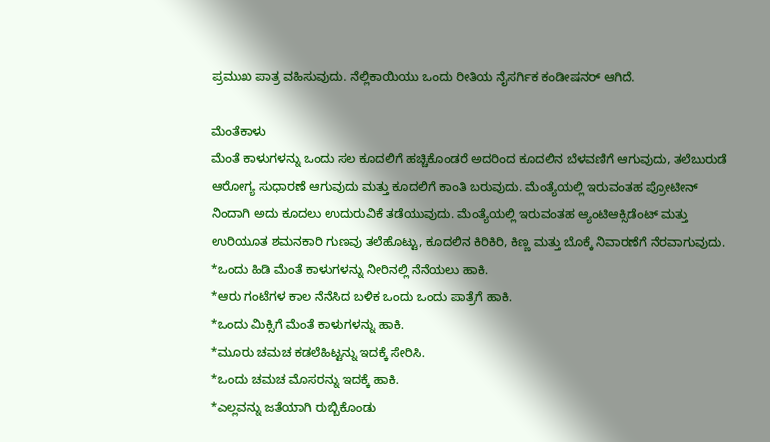ಪ್ರಮುಖ ಪಾತ್ರ ವಹಿಸುವುದು. ನೆಲ್ಲಿಕಾಯಿಯು ಒಂದು ರೀತಿಯ ನೈಸರ್ಗಿಕ ಕಂಡೀಷನರ್ ಆಗಿದೆ.

ಮೆಂತೆಕಾಳು
ಮೆಂತೆ ಕಾಳುಗಳನ್ನು ಒಂದು ಸಲ ಕೂದಲಿಗೆ ಹಚ್ಚಿಕೊಂಡರೆ ಅದರಿಂದ ಕೂದಲಿನ ಬೆಳವಣಿಗೆ ಆಗುವುದು, ತಲೆಬುರುಡೆ ಆರೋಗ್ಯ ಸುಧಾರಣೆ ಆಗುವುದು ಮತ್ತು ಕೂದಲಿಗೆ ಕಾಂತಿ ಬರುವುದು. ಮೆಂತ್ಯೆಯಲ್ಲಿ ಇರುವಂತಹ ಪ್ರೋಟೀನ್ ನಿಂದಾಗಿ ಅದು ಕೂದಲು ಉದುರುವಿಕೆ ತಡೆಯುವುದು. ಮೆಂತ್ಯೆಯಲ್ಲಿ ಇರುವಂತಹ ಆ್ಯಂಟಿಆಕ್ಸಿಡೆಂಟ್ ಮತ್ತು ಉರಿಯೂತ ಶಮನಕಾರಿ ಗುಣವು ತಲೆಹೊಟ್ಟು, ಕೂದಲಿನ ಕಿರಿಕಿರಿ, ಕಿಣ್ಣ ಮತ್ತು ಬೊಕ್ಕೆ ನಿವಾರಣೆಗೆ ನೆರವಾಗುವುದು.
*ಒಂದು ಹಿಡಿ ಮೆಂತೆ ಕಾಳುಗಳನ್ನು ನೀರಿನಲ್ಲಿ ನೆನೆಯಲು ಹಾಕಿ.
*ಆರು ಗಂಟೆಗಳ ಕಾಲ ನೆನೆಸಿದ ಬಳಿಕ ಒಂದು ಒಂದು ಪಾತ್ರೆಗೆ ಹಾಕಿ.
*ಒಂದು ಮಿಕ್ಸಿಗೆ ಮೆಂತೆ ಕಾಳುಗಳನ್ನು ಹಾಕಿ.
*ಮೂರು ಚಮಚ ಕಡಲೆಹಿಟ್ಟನ್ನು ಇದಕ್ಕೆ ಸೇರಿಸಿ.
*ಒಂದು ಚಮಚ ಮೊಸರನ್ನು ಇದಕ್ಕೆ ಹಾಕಿ.
*ಎಲ್ಲವನ್ನು ಜತೆಯಾಗಿ ರುಬ್ಬಿಕೊಂಡು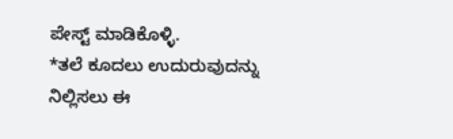ಪೇಸ್ಟ್ ಮಾಡಿಕೊಳ್ಳಿ.
*ತಲೆ ಕೂದಲು ಉದುರುವುದನ್ನು ನಿಲ್ಲಿಸಲು ಈ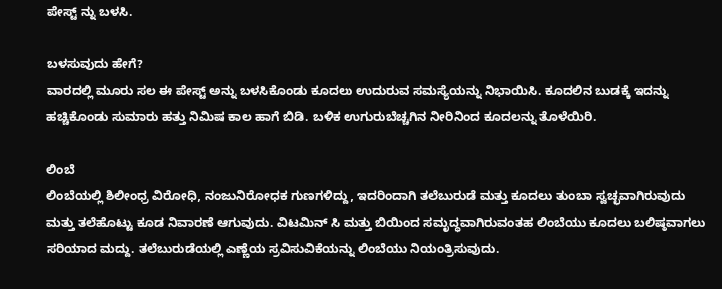ಪೇಸ್ಟ್ ನ್ನು ಬಳಸಿ.

ಬಳಸುವುದು ಹೇಗೆ?
ವಾರದಲ್ಲಿ ಮೂರು ಸಲ ಈ ಪೇಸ್ಟ್ ಅನ್ನು ಬಳಸಿಕೊಂಡು ಕೂದಲು ಉದುರುವ ಸಮಸ್ಯೆಯನ್ನು ನಿಭಾಯಿಸಿ. ಕೂದಲಿನ ಬುಡಕ್ಕೆ ಇದನ್ನು ಹಚ್ಚಿಕೊಂಡು ಸುಮಾರು ಹತ್ತು ನಿಮಿಷ ಕಾಲ ಹಾಗೆ ಬಿಡಿ. ಬಳಿಕ ಉಗುರುಬೆಚ್ಚಗಿನ ನೀರಿನಿಂದ ಕೂದಲನ್ನು ತೊಳೆಯಿರಿ.

ಲಿಂಬೆ
ಲಿಂಬೆಯಲ್ಲಿ ಶಿಲೀಂಧ್ರ ವಿರೋಧಿ, ನಂಜುನಿರೋಧಕ ಗುಣಗಳಿದ್ದು, ಇದರಿಂದಾಗಿ ತಲೆಬುರುಡೆ ಮತ್ತು ಕೂದಲು ತುಂಬಾ ಸ್ವಚ್ಛವಾಗಿರುವುದು ಮತ್ತು ತಲೆಹೊಟ್ಟು ಕೂಡ ನಿವಾರಣೆ ಆಗುವುದು. ವಿಟಮಿನ್ ಸಿ ಮತ್ತು ಬಿಯಿಂದ ಸಮೃದ್ಧವಾಗಿರುವಂತಹ ಲಿಂಬೆಯು ಕೂದಲು ಬಲಿಷ್ಠವಾಗಲು ಸರಿಯಾದ ಮದ್ದು. ತಲೆಬುರುಡೆಯಲ್ಲಿ ಎಣ್ಣೆಯ ಸ್ರವಿಸುವಿಕೆಯನ್ನು ಲಿಂಬೆಯು ನಿಯಂತ್ರಿಸುವುದು.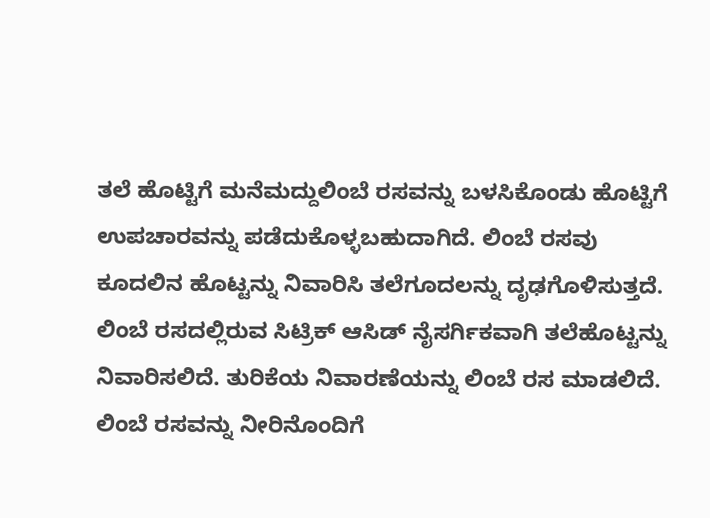ತಲೆ ಹೊಟ್ಟಿಗೆ ಮನೆಮದ್ದುಲಿಂಬೆ ರಸವನ್ನು ಬಳಸಿಕೊಂಡು ಹೊಟ್ಟಿಗೆ ಉಪಚಾರವನ್ನು ಪಡೆದುಕೊಳ್ಳಬಹುದಾಗಿದೆ. ಲಿಂಬೆ ರಸವು ಕೂದಲಿನ ಹೊಟ್ಟನ್ನು ನಿವಾರಿಸಿ ತಲೆಗೂದಲನ್ನು ದೃಢಗೊಳಿಸುತ್ತದೆ. ಲಿಂಬೆ ರಸದಲ್ಲಿರುವ ಸಿಟ್ರಿಕ್ ಆಸಿಡ್ ನೈಸರ್ಗಿಕವಾಗಿ ತಲೆಹೊಟ್ಟನ್ನು ನಿವಾರಿಸಲಿದೆ. ತುರಿಕೆಯ ನಿವಾರಣೆಯನ್ನು ಲಿಂಬೆ ರಸ ಮಾಡಲಿದೆ. ಲಿಂಬೆ ರಸವನ್ನು ನೀರಿನೊಂದಿಗೆ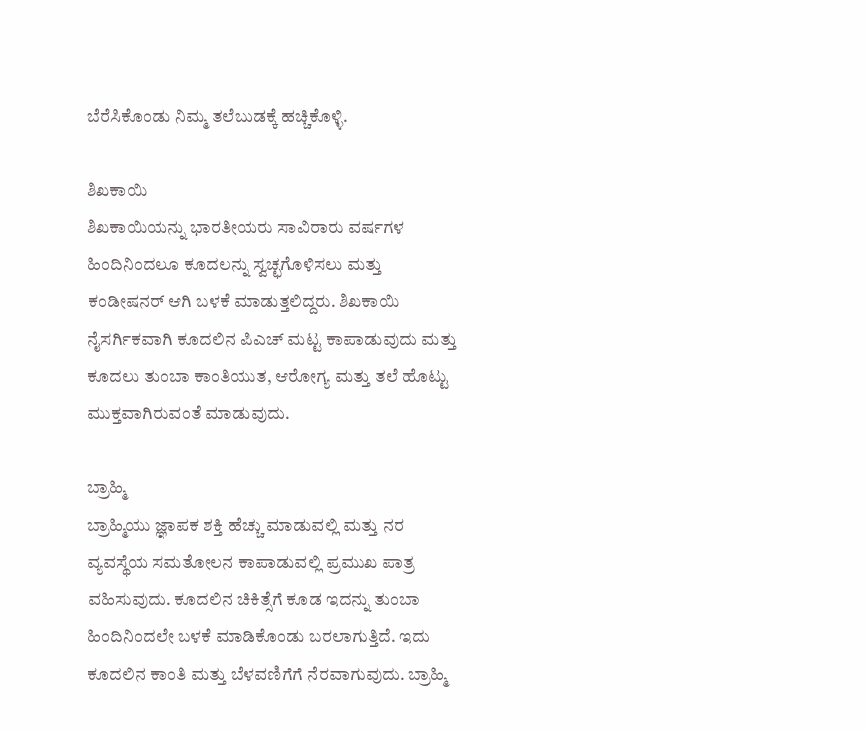ಬೆರೆಸಿಕೊಂಡು ನಿಮ್ಮ ತಲೆಬುಡಕ್ಕೆ ಹಚ್ಚಿಕೊಳ್ಳಿ.

ಶಿಖಕಾಯಿ
ಶಿಖಕಾಯಿಯನ್ನು ಭಾರತೀಯರು ಸಾವಿರಾರು ವರ್ಷಗಳ ಹಿಂದಿನಿಂದಲೂ ಕೂದಲನ್ನು ಸ್ವಚ್ಛಗೊಳಿಸಲು ಮತ್ತು ಕಂಡೀಷನರ್ ಆಗಿ ಬಳಕೆ ಮಾಡುತ್ತಲಿದ್ದರು. ಶಿಖಕಾಯಿ ನೈಸರ್ಗಿಕವಾಗಿ ಕೂದಲಿನ ಪಿಎಚ್ ಮಟ್ಟ ಕಾಪಾಡುವುದು ಮತ್ತು ಕೂದಲು ತುಂಬಾ ಕಾಂತಿಯುತ, ಆರೋಗ್ಯ ಮತ್ತು ತಲೆ ಹೊಟ್ಟು ಮುಕ್ತವಾಗಿರುವಂತೆ ಮಾಡುವುದು.

ಬ್ರಾಹ್ಮಿ
ಬ್ರಾಹ್ಮಿಯು ಜ್ಞಾಪಕ ಶಕ್ತಿ ಹೆಚ್ಚು ಮಾಡುವಲ್ಲಿ ಮತ್ತು ನರ ವ್ಯವಸ್ಥೆಯ ಸಮತೋಲನ ಕಾಪಾಡುವಲ್ಲಿ ಪ್ರಮುಖ ಪಾತ್ರ ವಹಿಸುವುದು. ಕೂದಲಿನ ಚಿಕಿತ್ಸೆಗೆ ಕೂಡ ಇದನ್ನು ತುಂಬಾ ಹಿಂದಿನಿಂದಲೇ ಬಳಕೆ ಮಾಡಿಕೊಂಡು ಬರಲಾಗುತ್ತಿದೆ. ಇದು ಕೂದಲಿನ ಕಾಂತಿ ಮತ್ತು ಬೆಳವಣಿಗೆಗೆ ನೆರವಾಗುವುದು. ಬ್ರಾಹ್ಮಿ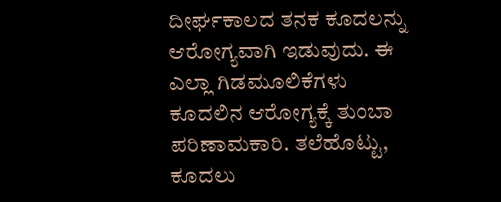ದೀರ್ಘಕಾಲದ ತನಕ ಕೂದಲನ್ನು ಆರೋಗ್ಯವಾಗಿ ಇಡುವುದು. ಈ ಎಲ್ಲಾ ಗಿಡಮೂಲಿಕೆಗಳು ಕೂದಲಿನ ಆರೋಗ್ಯಕ್ಕೆ ತುಂಬಾ ಪರಿಣಾಮಕಾರಿ. ತಲೆಹೊಟ್ಟು, ಕೂದಲು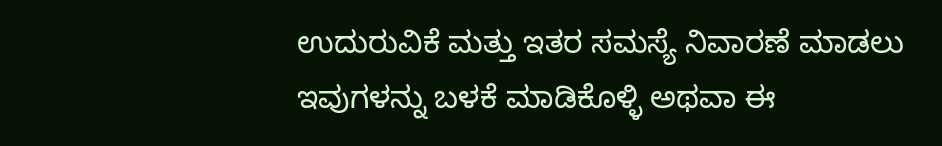ಉದುರುವಿಕೆ ಮತ್ತು ಇತರ ಸಮಸ್ಯೆ ನಿವಾರಣೆ ಮಾಡಲು ಇವುಗಳನ್ನು ಬಳಕೆ ಮಾಡಿಕೊಳ್ಳಿ ಅಥವಾ ಈ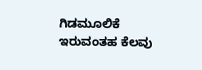ಗಿಡಮೂಲಿಕೆ ಇರುವಂತಹ ಕೆಲವು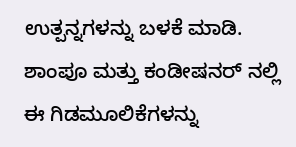ಉತ್ಪನ್ನಗಳನ್ನು ಬಳಕೆ ಮಾಡಿ. ಶಾಂಪೂ ಮತ್ತು ಕಂಡೀಷನರ್ ನಲ್ಲಿ ಈ ಗಿಡಮೂಲಿಕೆಗಳನ್ನು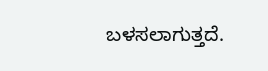ಬಳಸಲಾಗುತ್ತದೆ.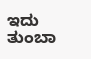ಇದು ತುಂಬಾ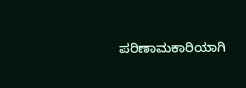ಪರಿಣಾಮಕಾರಿಯಾಗಿ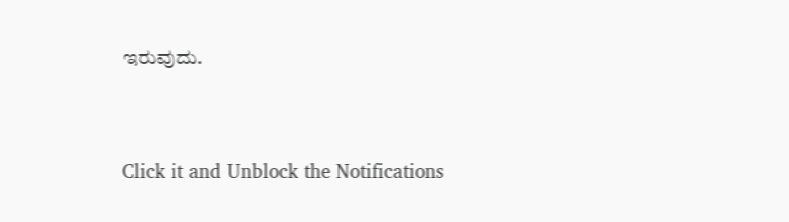ಇರುವುದು.



Click it and Unblock the Notifications